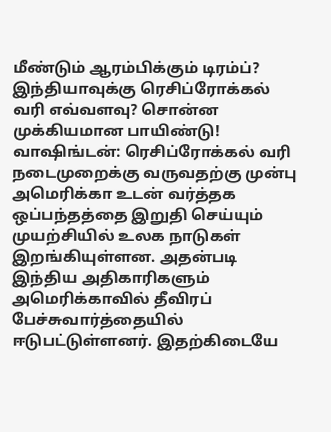மீண்டும் ஆரம்பிக்கும் டிரம்ப்? இந்தியாவுக்கு ரெசிப்ரோக்கல் வரி எவ்வளவு? சொன்ன முக்கியமான பாயிண்டு!
வாஷிங்டன்: ரெசிப்ரோக்கல் வரி நடைமுறைக்கு வருவதற்கு முன்பு அமெரிக்கா உடன் வர்த்தக ஒப்பந்தத்தை இறுதி செய்யும் முயற்சியில் உலக நாடுகள் இறங்கியுள்ளன. அதன்படி இந்திய அதிகாரிகளும் அமெரிக்காவில் தீவிரப் பேச்சுவார்த்தையில் ஈடுபட்டுள்ளனர். இதற்கிடையே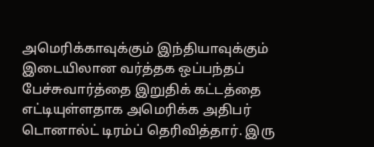அமெரிக்காவுக்கும் இந்தியாவுக்கும் இடையிலான வர்த்தக ஒப்பந்தப் பேச்சுவார்த்தை இறுதிக் கட்டத்தை எட்டியுள்ளதாக அமெரிக்க அதிபர் டொனால்ட் டிரம்ப் தெரிவித்தார். இரு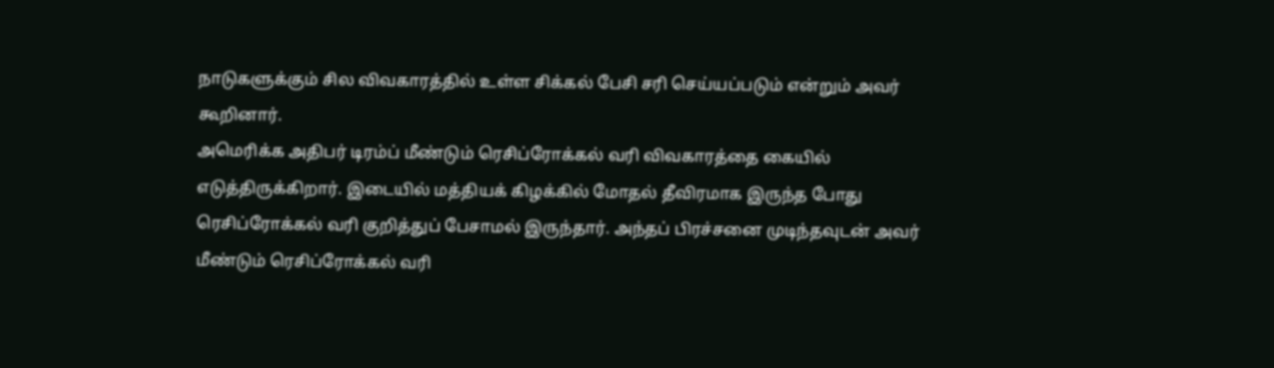நாடுகளுக்கும் சில விவகாரத்தில் உள்ள சிக்கல் பேசி சரி செய்யப்படும் என்றும் அவர் கூறினார்.
அமெரிக்க அதிபர் டிரம்ப் மீண்டும் ரெசிப்ரோக்கல் வரி விவகாரத்தை கையில் எடுத்திருக்கிறார். இடையில் மத்தியக் கிழக்கில் மோதல் தீவிரமாக இருந்த போது ரெசிப்ரோக்கல் வரி குறித்துப் பேசாமல் இருந்தார். அந்தப் பிரச்சனை முடிந்தவுடன் அவர் மீண்டும் ரெசிப்ரோக்கல் வரி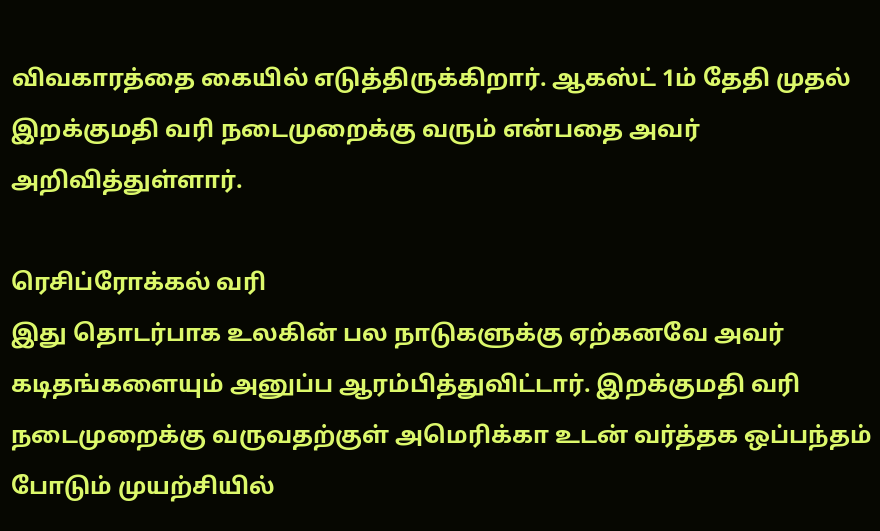விவகாரத்தை கையில் எடுத்திருக்கிறார். ஆகஸ்ட் 1ம் தேதி முதல் இறக்குமதி வரி நடைமுறைக்கு வரும் என்பதை அவர் அறிவித்துள்ளார்.

ரெசிப்ரோக்கல் வரி
இது தொடர்பாக உலகின் பல நாடுகளுக்கு ஏற்கனவே அவர் கடிதங்களையும் அனுப்ப ஆரம்பித்துவிட்டார். இறக்குமதி வரி நடைமுறைக்கு வருவதற்குள் அமெரிக்கா உடன் வர்த்தக ஒப்பந்தம் போடும் முயற்சியில்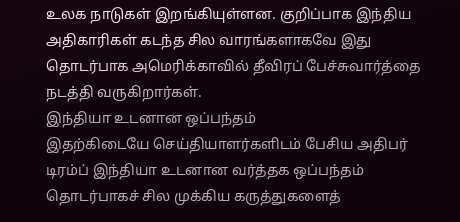உலக நாடுகள் இறங்கியுள்ளன. குறிப்பாக இந்திய அதிகாரிகள் கடந்த சில வாரங்களாகவே இது தொடர்பாக அமெரிக்காவில் தீவிரப் பேச்சுவார்த்தை நடத்தி வருகிறார்கள்.
இந்தியா உடனான ஒப்பந்தம்
இதற்கிடையே செய்தியாளர்களிடம் பேசிய அதிபர் டிரம்ப் இந்தியா உடனான வர்த்தக ஒப்பந்தம் தொடர்பாகச் சில முக்கிய கருத்துகளைத்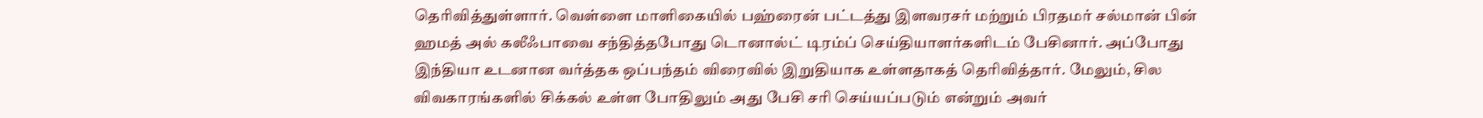தெரிவித்துள்ளார். வெள்ளை மாளிகையில் பஹ்ரைன் பட்டத்து இளவரசர் மற்றும் பிரதமர் சல்மான் பின் ஹமத் அல் கலீஃபாவை சந்தித்தபோது டொனால்ட் டிரம்ப் செய்தியாளர்களிடம் பேசினார். அப்போது இந்தியா உடனான வர்த்தக ஒப்பந்தம் விரைவில் இறுதியாக உள்ளதாகத் தெரிவித்தார். மேலும், சில விவகாரங்களில் சிக்கல் உள்ள போதிலும் அது பேசி சரி செய்யப்படும் என்றும் அவர்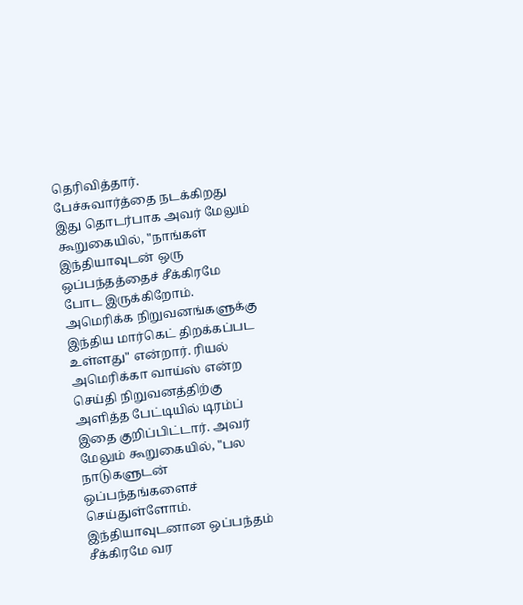தெரிவித்தார்.
பேச்சுவார்த்தை நடக்கிறது
இது தொடர்பாக அவர் மேலும் கூறுகையில், "நாங்கள் இந்தியாவுடன் ஒரு ஒப்பந்தத்தைச் சீக்கிரமே போட இருக்கிறோம். அமெரிக்க நிறுவனங்களுக்கு இந்திய மார்கெட் திறக்கப்பட உள்ளது" என்றார். ரியல் அமெரிக்கா வாய்ஸ் என்ற செய்தி நிறுவனத்திற்கு அளித்த பேட்டியில் டிரம்ப் இதை குறிப்பிட்டார். அவர் மேலும் கூறுகையில், "பல நாடுகளுடன் ஒப்பந்தங்களைச் செய்துள்ளோம். இந்தியாவுடனான ஒப்பந்தம் சீக்கிரமே வர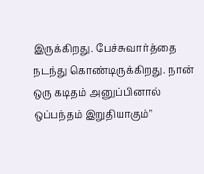இருக்கிறது. பேச்சுவார்த்தை நடந்து கொண்டிருக்கிறது. நான் ஒரு கடிதம் அனுப்பினால் ஒப்பந்தம் இறுதியாகும்"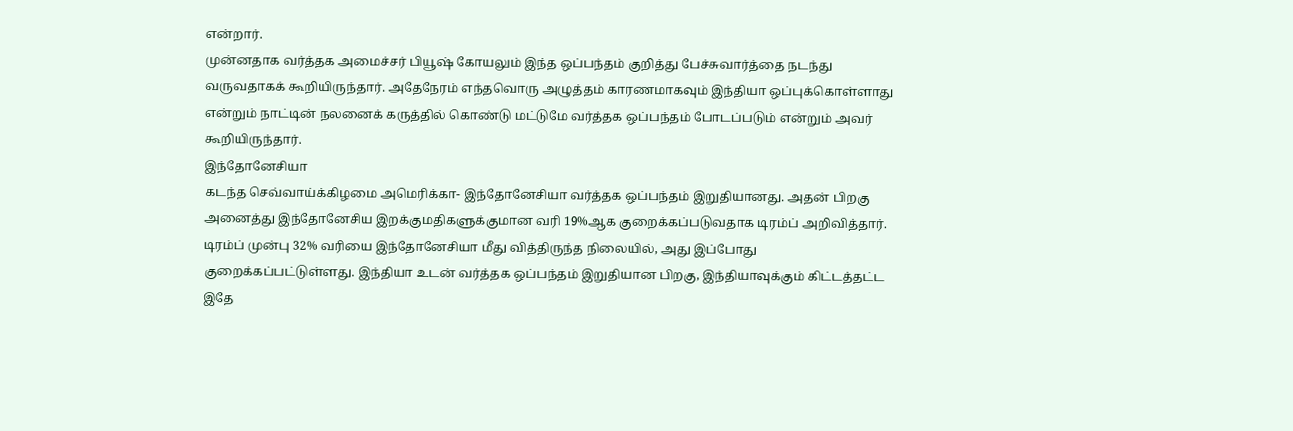என்றார்.
முன்னதாக வர்த்தக அமைச்சர் பியூஷ் கோயலும் இந்த ஒப்பந்தம் குறித்து பேச்சுவார்த்தை நடந்து வருவதாகக் கூறியிருந்தார். அதேநேரம் எந்தவொரு அழுத்தம் காரணமாகவும் இந்தியா ஒப்புக்கொள்ளாது என்றும் நாட்டின் நலனைக் கருத்தில் கொண்டு மட்டுமே வர்த்தக ஒப்பந்தம் போடப்படும் என்றும் அவர் கூறியிருந்தார்.
இந்தோனேசியா
கடந்த செவ்வாய்க்கிழமை அமெரிக்கா- இந்தோனேசியா வர்த்தக ஒப்பந்தம் இறுதியானது. அதன் பிறகு அனைத்து இந்தோனேசிய இறக்குமதிகளுக்குமான வரி 19%ஆக குறைக்கப்படுவதாக டிரம்ப் அறிவித்தார். டிரம்ப் முன்பு 32% வரியை இந்தோனேசியா மீது வித்திருந்த நிலையில், அது இப்போது குறைக்கப்பட்டுள்ளது. இந்தியா உடன் வர்த்தக ஒப்பந்தம் இறுதியான பிறகு, இந்தியாவுக்கும் கிட்டத்தட்ட இதே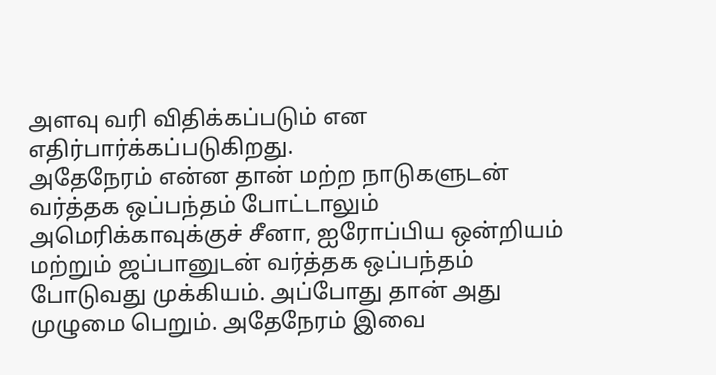அளவு வரி விதிக்கப்படும் என எதிர்பார்க்கப்படுகிறது.
அதேநேரம் என்ன தான் மற்ற நாடுகளுடன் வர்த்தக ஒப்பந்தம் போட்டாலும் அமெரிக்காவுக்குச் சீனா, ஐரோப்பிய ஒன்றியம் மற்றும் ஜப்பானுடன் வர்த்தக ஒப்பந்தம் போடுவது முக்கியம். அப்போது தான் அது முழுமை பெறும். அதேநேரம் இவை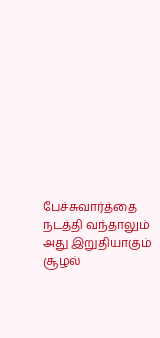பேச்சுவார்த்தை நடத்தி வந்தாலும் அது இறுதியாகும் சூழல்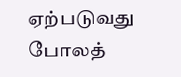ஏற்படுவது போலத்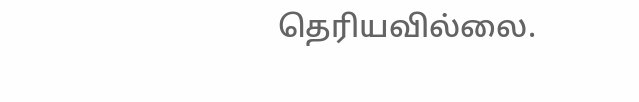தெரியவில்லை.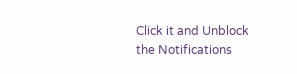Click it and Unblock the Notifications